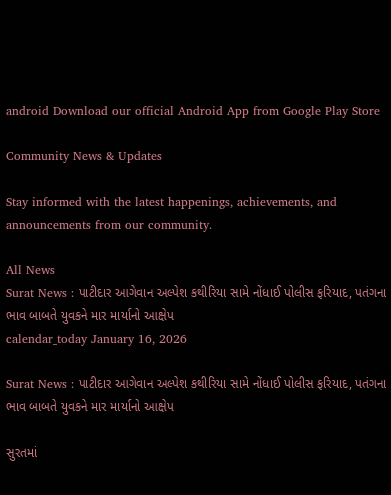android Download our official Android App from Google Play Store

Community News & Updates

Stay informed with the latest happenings, achievements, and announcements from our community.

All News
Surat News : પાટીદાર આગેવાન અલ્પેશ કથીરિયા સામે નોંધાઈ પોલીસ ફરિયાદ, પતંગના ભાવ બાબતે યુવકને માર માર્યાનો આક્ષેપ
calendar_today January 16, 2026

Surat News : પાટીદાર આગેવાન અલ્પેશ કથીરિયા સામે નોંધાઈ પોલીસ ફરિયાદ, પતંગના ભાવ બાબતે યુવકને માર માર્યાનો આક્ષેપ

સુરતમાં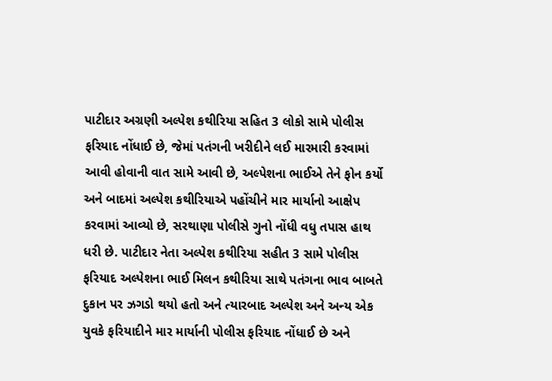પાટીદાર અગ્રણી અલ્પેશ કથીરિયા સહિત 3 લોકો સામે પોલીસ ફરિયાદ નોંધાઈ છે, જેમાં પતંગની ખરીદીને લઈ મારમારી કરવામાં આવી હોવાની વાત સામે આવી છે, અલ્પેશના ભાઈએ તેને ફોન કર્યો અને બાદમાં અલ્પેશ કથીરિયાએ પહોંચીને માર માર્યાનો આક્ષેપ કરવામાં આવ્યો છે, સરથાણા પોલીસે ગુનો નોંધી વધુ તપાસ હાથ ધરી છે. પાટીદાર નેતા અલ્પેશ કથીરિયા સહીત 3 સામે પોલીસ ફરિયાદ અલ્પેશના ભાઈ મિલન કથીરિયા સાથે પતંગના ભાવ બાબતે દુકાન પર ઝગડો થયો હતો અને ત્યારબાદ અલ્પેશ અને અન્ય એક યુવકે ફરિયાદીને માર માર્યાની પોલીસ ફરિયાદ નોંધાઈ છે અને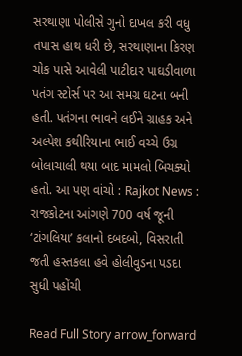સરથાણા પોલીસે ગુનો દાખલ કરી વધુ તપાસ હાથ ધરી છે, સરથાણાના કિરણ ચોક પાસે આવેલી પાટીદાર પાઘડીવાળા પતંગ સ્ટોર્સ પર આ સમગ્ર ઘટના બની હતી. પતંગના ભાવને લઈને ગ્રાહક અને અલ્પેશ કથીરિયાના ભાઈ વચ્ચે ઉગ્ર બોલાચાલી થયા બાદ મામલો બિચક્યો હતો. આ પણ વાંચો : Rajkot News : રાજકોટના આંગણે 700 વર્ષ જૂની ‘ટાંગલિયા’ કલાનો દબદબો, વિસરાતી જતી હસ્તકલા હવે હોલીવુડના પડદા સુધી પહોંચી

Read Full Story arrow_forward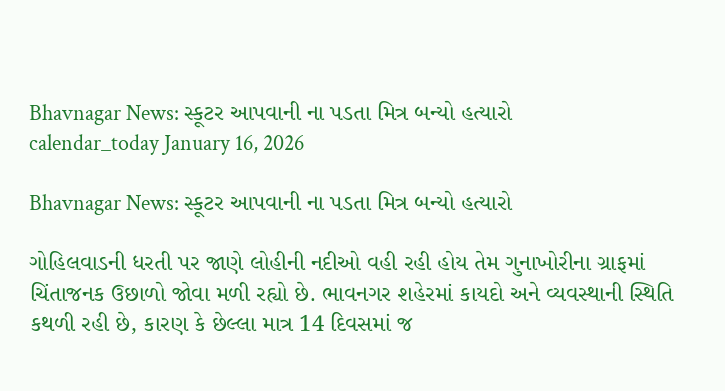Bhavnagar News: સ્કૂટર આપવાની ના પડતા મિત્ર બન્યો હત્યારો
calendar_today January 16, 2026

Bhavnagar News: સ્કૂટર આપવાની ના પડતા મિત્ર બન્યો હત્યારો

ગોહિલવાડની ધરતી પર જાણે લોહીની નદીઓ વહી રહી હોય તેમ ગુનાખોરીના ગ્રાફમાં ચિંતાજનક ઉછાળો જોવા મળી રહ્યો છે. ભાવનગર શહેરમાં કાયદો અને વ્યવસ્થાની સ્થિતિ કથળી રહી છે, કારણ કે છેલ્લા માત્ર 14 દિવસમાં જ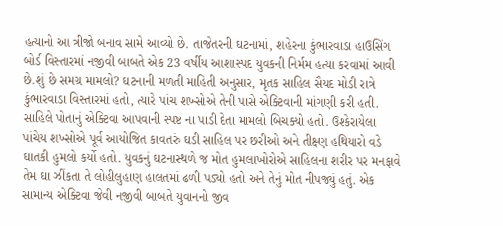હત્યાનો આ ત્રીજો બનાવ સામે આવ્યો છે. તાજેતરની ઘટનામાં, શહેરના કુંભારવાડા હાઉસિંગ બોર્ડ વિસ્તારમાં નજીવી બાબતે એક 23 વર્ષીય આશાસ્પદ યુવકની નિર્મમ હત્યા કરવામાં આવી છે.શું છે સમગ્ર મામલો? ઘટનાની મળતી માહિતી અનુસાર, મૃતક સાહિલ સૈયદ મોડી રાત્રે કુંભારવાડા વિસ્તારમાં હતો, ત્યારે પાંચ શખ્સોએ તેની પાસે એક્ટિવાની માંગણી કરી હતી. સાહિલે પોતાનું એક્ટિવા આપવાની સ્પષ્ટ ના પાડી દેતા મામલો બિચક્યો હતો. ઉશ્કેરાયેલા પાંચેય શખ્સોએ પૂર્વ આયોજિત કાવતરું ઘડી સાહિલ પર છરીઓ અને તીક્ષ્ણ હથિયારો વડે ઘાતકી હુમલો કર્યો હતો. યુવકનું ઘટનાસ્થળે જ મોત હુમલાખોરોએ સાહિલના શરીર પર મનફાવે તેમ ઘા ઝીંકતા તે લોહીલુહાણ હાલતમાં ઢળી પડ્યો હતો અને તેનું મોત નીપજ્યું હતું. એક સામાન્ય એક્ટિવા જેવી નજીવી બાબતે યુવાનનો જીવ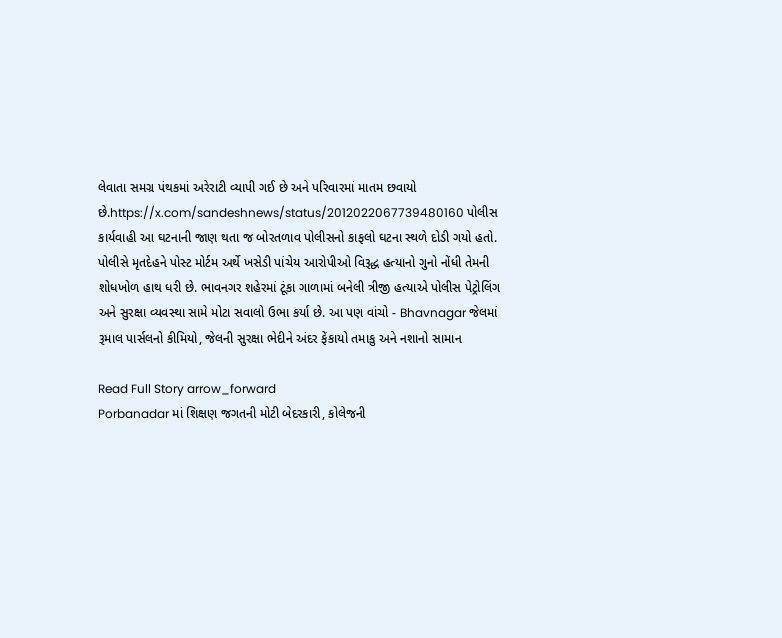લેવાતા સમગ્ર પંથકમાં અરેરાટી વ્યાપી ગઈ છે અને પરિવારમાં માતમ છવાયો છે.https://x.com/sandeshnews/status/2012022067739480160 પોલીસ કાર્યવાહી આ ઘટનાની જાણ થતા જ બોરતળાવ પોલીસનો કાફલો ઘટના સ્થળે દોડી ગયો હતો. પોલીસે મૃતદેહને પોસ્ટ મોર્ટમ અર્થે ખસેડી પાંચેય આરોપીઓ વિરૂદ્ધ હત્યાનો ગુનો નોંધી તેમની શોધખોળ હાથ ધરી છે. ભાવનગર શહેરમાં ટૂંકા ગાળામાં બનેલી ત્રીજી હત્યાએ પોલીસ પેટ્રોલિંગ અને સુરક્ષા વ્યવસ્થા સામે મોટા સવાલો ઉભા કર્યા છે. આ પણ વાંચો - Bhavnagar જેલમાં રૂમાલ પાર્સલનો કીમિયો, જેલની સુરક્ષા ભેદીને અંદર ફેંકાયો તમાકુ અને નશાનો સામાન

Read Full Story arrow_forward
Porbanadar માં શિક્ષણ જગતની મોટી બેદરકારી, કોલેજની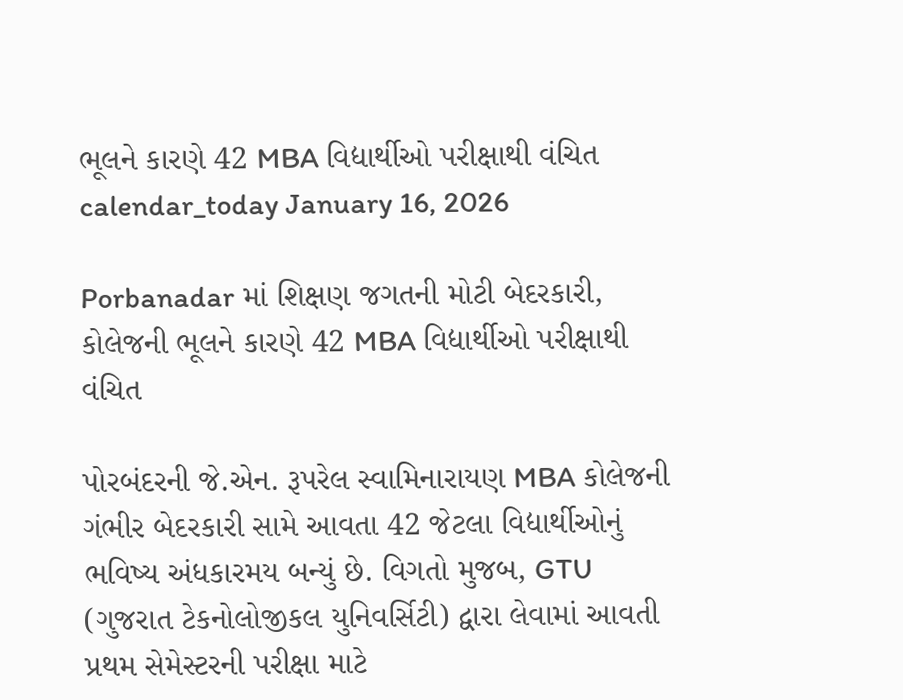ભૂલને કારણે 42 MBA વિદ્યાર્થીઓ પરીક્ષાથી વંચિત
calendar_today January 16, 2026

Porbanadar માં શિક્ષણ જગતની મોટી બેદરકારી, કોલેજની ભૂલને કારણે 42 MBA વિદ્યાર્થીઓ પરીક્ષાથી વંચિત

પોરબંદરની જે.એન. રૂપરેલ સ્વામિનારાયણ MBA કોલેજની ગંભીર બેદરકારી સામે આવતા 42 જેટલા વિદ્યાર્થીઓનું ભવિષ્ય અંધકારમય બન્યું છે. વિગતો મુજબ, GTU (ગુજરાત ટેકનોલોજીકલ યુનિવર્સિટી) દ્વારા લેવામાં આવતી પ્રથમ સેમેસ્ટરની પરીક્ષા માટે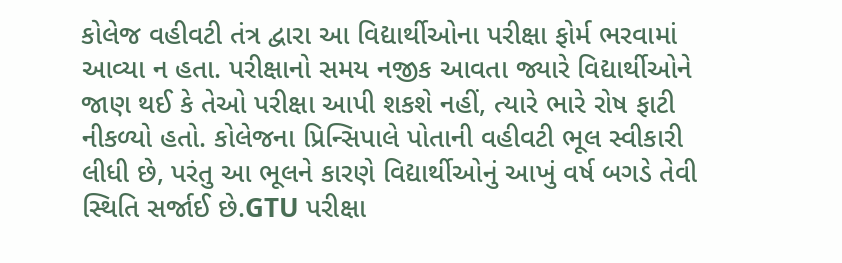કોલેજ વહીવટી તંત્ર દ્વારા આ વિદ્યાર્થીઓના પરીક્ષા ફોર્મ ભરવામાં આવ્યા ન હતા. પરીક્ષાનો સમય નજીક આવતા જ્યારે વિદ્યાર્થીઓને જાણ થઈ કે તેઓ પરીક્ષા આપી શકશે નહીં, ત્યારે ભારે રોષ ફાટી નીકળ્યો હતો. કોલેજના પ્રિન્સિપાલે પોતાની વહીવટી ભૂલ સ્વીકારી લીધી છે, પરંતુ આ ભૂલને કારણે વિદ્યાર્થીઓનું આખું વર્ષ બગડે તેવી સ્થિતિ સર્જાઈ છે.GTU પરીક્ષા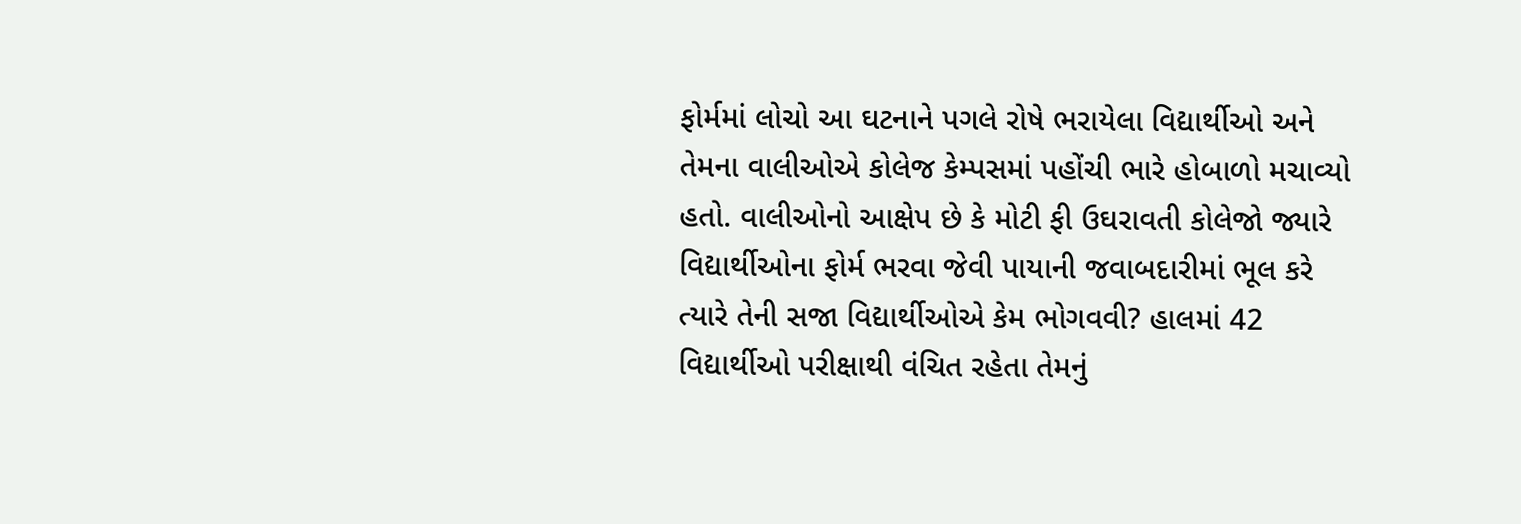ફોર્મમાં લોચો આ ઘટનાને પગલે રોષે ભરાયેલા વિદ્યાર્થીઓ અને તેમના વાલીઓએ કોલેજ કેમ્પસમાં પહોંચી ભારે હોબાળો મચાવ્યો હતો. વાલીઓનો આક્ષેપ છે કે મોટી ફી ઉઘરાવતી કોલેજો જ્યારે વિદ્યાર્થીઓના ફોર્મ ભરવા જેવી પાયાની જવાબદારીમાં ભૂલ કરે ત્યારે તેની સજા વિદ્યાર્થીઓએ કેમ ભોગવવી? હાલમાં 42 વિદ્યાર્થીઓ પરીક્ષાથી વંચિત રહેતા તેમનું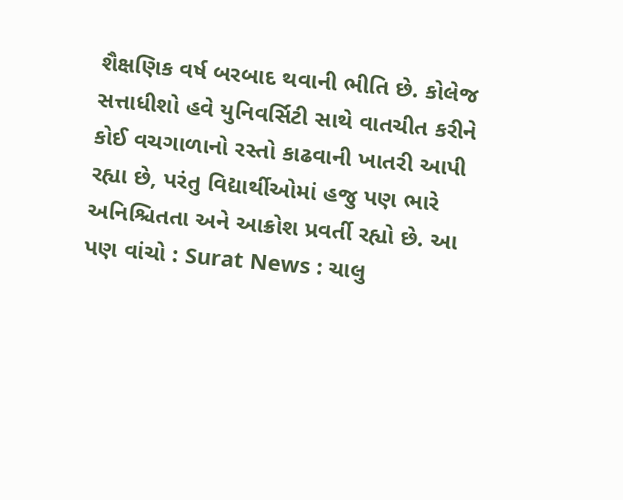શૈક્ષણિક વર્ષ બરબાદ થવાની ભીતિ છે. કોલેજ સત્તાધીશો હવે યુનિવર્સિટી સાથે વાતચીત કરીને કોઈ વચગાળાનો રસ્તો કાઢવાની ખાતરી આપી રહ્યા છે, પરંતુ વિદ્યાર્થીઓમાં હજુ પણ ભારે અનિશ્ચિતતા અને આક્રોશ પ્રવર્તી રહ્યો છે. આ પણ વાંચો : Surat News : ચાલુ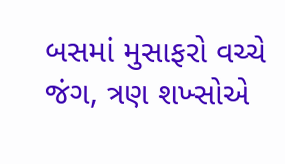બસમાં મુસાફરો વચ્ચે જંગ, ત્રણ શખ્સોએ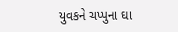યુવકને ચપ્પુના ઘા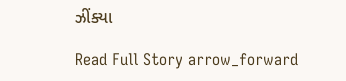ઝીંક્યા

Read Full Story arrow_forward